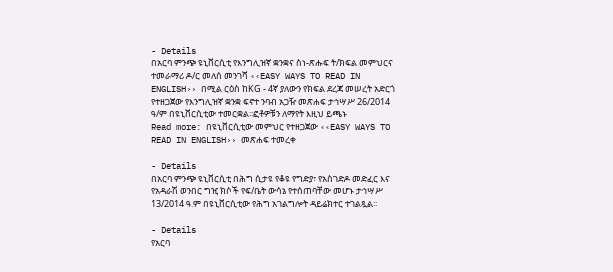- Details
በአርባ ምንጭ ዩኒቨርሲቲ የእንግሊዝኛ ቋንቋና ስነ-ጽሑፍ ት/ክፍል መምህርና ተመራማሪ ዶ/ር መለሰ መንገሻ ‹‹EASY WAYS TO READ IN ENGLISH›› በሚል ርዕስ ከKG - 4ኛ ያለውን የክፍል ደረጃ መሠረት አድርጎ የተዘጋጀው የእንግሊዝኛ ቋንቋ ፍኖተ ንባብ አጋዥ መጽሐፍ ታኅሣሥ 26/2014 ዓ/ም በዩኒቨርሲቲው ተመርቋል፡፡ፎቶዎቹን ለማየት እዚህ ይጫኑ
Read more: በዩኒቨርሲቲው መምህር የተዘጋጀው ‹‹EASY WAYS TO READ IN ENGLISH›› መጽሐፍ ተመረቀ

- Details
በአርባ ምንጭ ዩኒቨርሲቲ በሕግ ሲታዩ የቆዩ የግድያ፣ የአስገድዶ መድፈር እና የአዳራሽ ወንበር ግዢ ክሶች የፍ/ቤት ውሳኔ የተሰጠባቸው መሆኑ ታኅሣሥ 13/2014 ዓ.ም በዩኒቨርሲቲው የሕግ አገልግሎት ዳይሬክተር ተገልጿል፡፡

- Details
የአርባ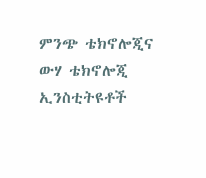ምንጭ ቴክኖሎጂና ውሃ ቴክኖሎጂ ኢንስቲትዩቶች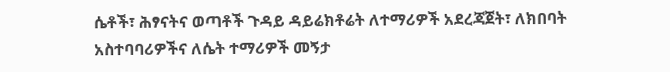ሴቶች፣ ሕፃናትና ወጣቶች ጉዳይ ዳይሬክቶሬት ለተማሪዎች አደረጃጀት፣ ለክበባት አስተባባሪዎችና ለሴት ተማሪዎች መኝታ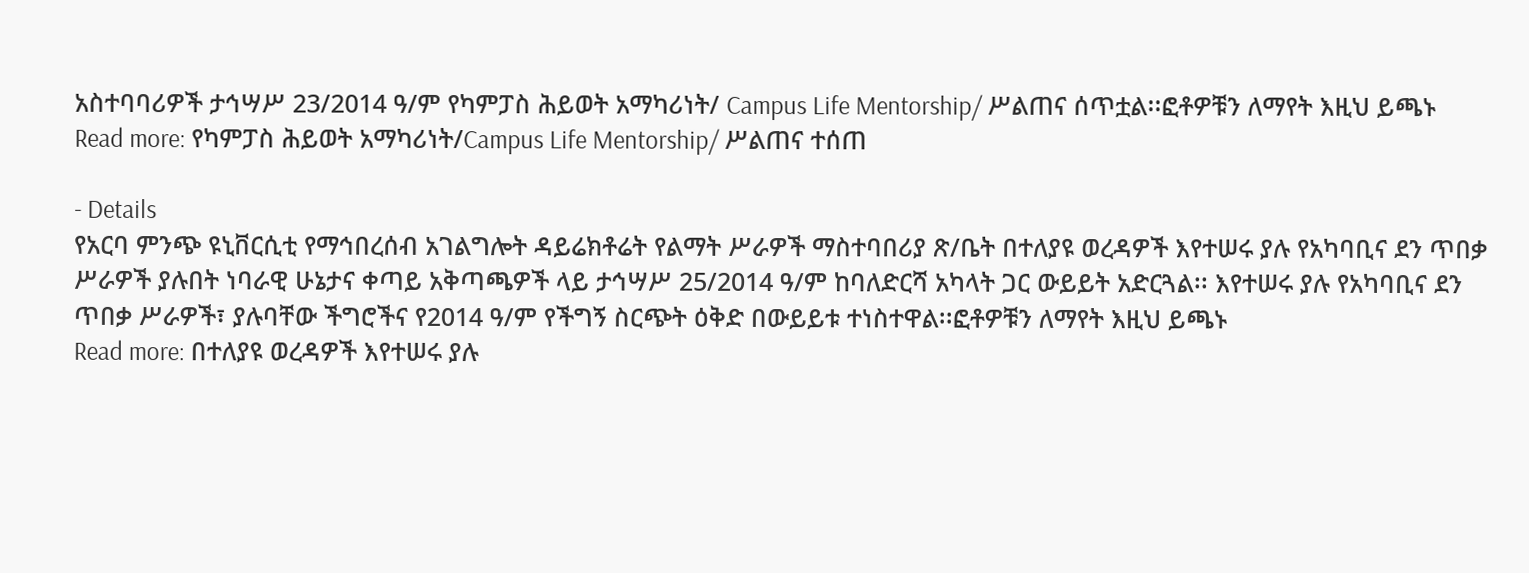አስተባባሪዎች ታኅሣሥ 23/2014 ዓ/ም የካምፓስ ሕይወት አማካሪነት/ Campus Life Mentorship/ ሥልጠና ሰጥቷል፡፡ፎቶዎቹን ለማየት እዚህ ይጫኑ
Read more: የካምፓስ ሕይወት አማካሪነት/Campus Life Mentorship/ ሥልጠና ተሰጠ

- Details
የአርባ ምንጭ ዩኒቨርሲቲ የማኅበረሰብ አገልግሎት ዳይሬክቶሬት የልማት ሥራዎች ማስተባበሪያ ጽ/ቤት በተለያዩ ወረዳዎች እየተሠሩ ያሉ የአካባቢና ደን ጥበቃ ሥራዎች ያሉበት ነባራዊ ሁኔታና ቀጣይ አቅጣጫዎች ላይ ታኅሣሥ 25/2014 ዓ/ም ከባለድርሻ አካላት ጋር ውይይት አድርጓል፡፡ እየተሠሩ ያሉ የአካባቢና ደን ጥበቃ ሥራዎች፣ ያሉባቸው ችግሮችና የ2014 ዓ/ም የችግኝ ስርጭት ዕቅድ በውይይቱ ተነስተዋል፡፡ፎቶዎቹን ለማየት እዚህ ይጫኑ
Read more: በተለያዩ ወረዳዎች እየተሠሩ ያሉ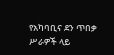የአካባቢና ደን ጥበቃ ሥራዎች ላይ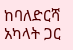ከባለድርሻ አካላት ጋር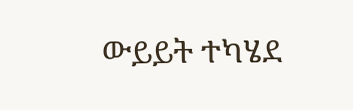ውይይት ተካሄደ